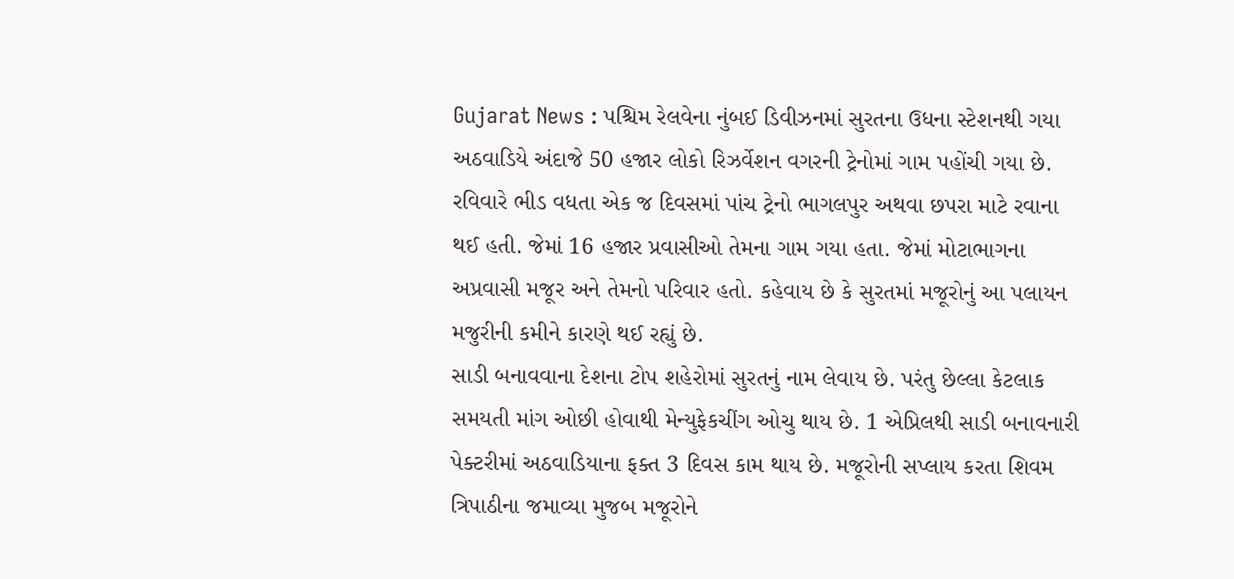Gujarat News : પશ્ચિમ રેલવેના નુંબઈ ડિવીઝનમાં સુરતના ઉધના સ્ટેશનથી ગયા અઠવાડિયે અંદાજે 50 હજાર લોકો રિઝર્વેશન વગરની ટ્રેનોમાં ગામ પહોંચી ગયા છે. રવિવારે ભીડ વધતા એક જ દિવસમાં પાંચ ટ્રેનો ભાગલપુર અથવા છપરા માટે રવાના થઈ હતી. જેમાં 16 હજાર પ્રવાસીઓ તેમના ગામ ગયા હતા. જેમાં મોટાભાગના અપ્રવાસી મજૂર અને તેમનો પરિવાર હતો. કહેવાય છે કે સુરતમાં મજૂરોનું આ પલાયન મજુરીની કમીને કારણે થઈ રહ્યું છે.
સાડી બનાવવાના દેશના ટોપ શહેરોમાં સુરતનું નામ લેવાય છે. પરંતુ છેલ્લા કેટલાક સમયતી માંગ ઓછી હોવાથી મેન્યુફેકચીંગ ઓચુ થાય છે. 1 એપ્રિલથી સાડી બનાવનારી પેક્ટરીમાં અઠવાડિયાના ફક્ત 3 દિવસ કામ થાય છે. મજૂરોની સપ્લાય કરતા શિવમ ત્રિપાઠીના જમાવ્યા મુજબ મજૂરોને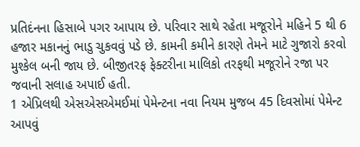પ્રતિદંનના હિસાબે પગર આપાય છે. પરિવાર સાથે રહેતા મજૂરોને મહિને 5 થી 6 હજાર મકાનનું ભાડુ ચુકવવું પડે છે. કામની કમીને કારણે તેમને માટે ગુજારો કરવો મુશ્કેલ બની જાય છે. બીજીતરફ ફેક્ટરીના માલિકો તરફથી મજૂરોને રજા પર જવાની સલાહ અપાઈ હતી.
1 એપ્રિલથી એસએસએમઈમાં પેમેન્ટના નવા નિયમ મુજબ 45 દિવસોમાં પેમેન્ટ આપવું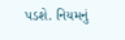પડશે. નિયમનું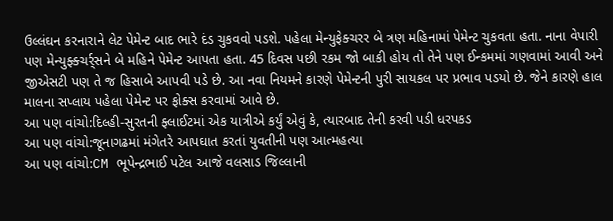ઉલ્લંઘન કરનારાને લેટ પેમેન્ટ બાદ ભારે દંડ ચુકવવો પડશે. પહેલા મેન્યુફેક્ચરર બે ત્રણ મહિનામાં પેમેન્ટ ચુકવતા હતા. નાના વેપારી પણ મેન્યુફ્ક્ચર્ર્સને બે મહિને પેમેન્ટ આપતા હતા. 45 દિવસ પછી રકમ જો બાકી હોય તો તેને પણ ઈન્કમમાં ગણવામાં આવી અને જીએસટી પણ તે જ હિસાબે આપવી પડે છે. આ નવા નિયમને કારણે પેમેન્ટની પુરી સાયકલ પર પ્રભાવ પડયો છે. જેને કારણે હાલ માલના સપ્લાય પહેલા પેમેન્ટ પર ફોક્સ કરવામાં આવે છે.
આ પણ વાંચો:દિલ્હી-સુરતની ફ્લાઈટમાં એક યાત્રીએ કર્યું એવું કે, ત્યારબાદ તેની કરવી પડી ધરપકડ
આ પણ વાંચો:જૂનાગઢમાં મંગેતરે આપઘાત કરતાં યુવતીની પણ આત્મહત્યા
આ પણ વાંચો:CM ભૂપેન્દ્રભાઈ પટેલ આજે વલસાડ જિલ્લાની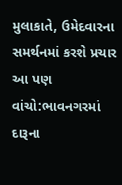મુલાકાતે, ઉમેદવારના સમર્થનમાં કરશે પ્રચાર
આ પણ વાંચો:ભાવનગરમાં દારૂના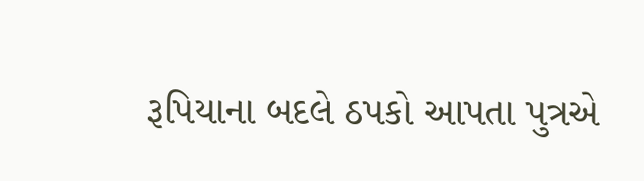રૂપિયાના બદલે ઠપકો આપતા પુત્રએ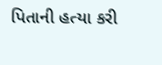પિતાની હત્યા કરી